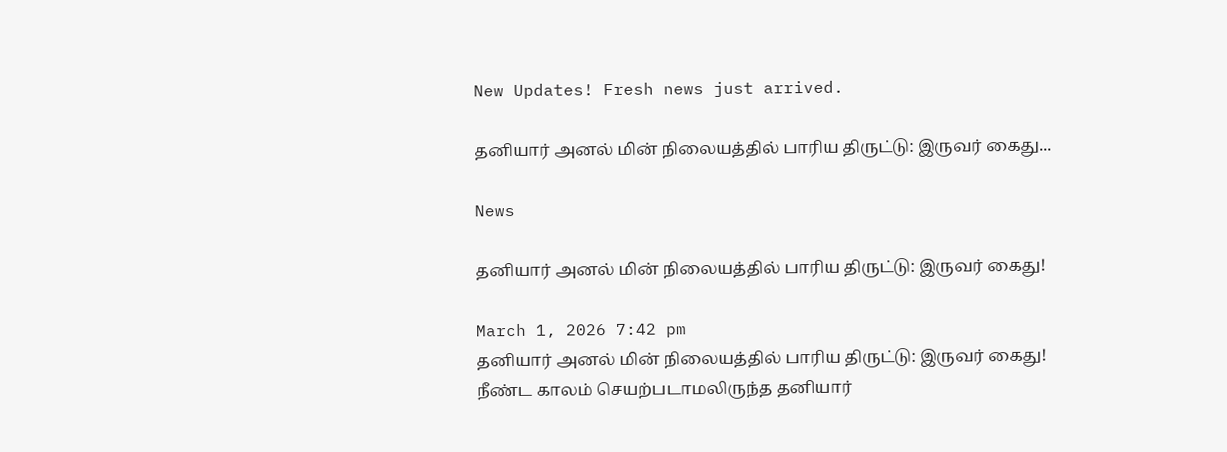New Updates! Fresh news just arrived.

தனியார் அனல் மின் நிலையத்தில் பாரிய திருட்டு: இருவர் கைது...

News

தனியார் அனல் மின் நிலையத்தில் பாரிய திருட்டு: இருவர் கைது!

March 1, 2026 7:42 pm
தனியார் அனல் மின் நிலையத்தில் பாரிய திருட்டு: இருவர் கைது!
நீண்ட காலம் செயற்படாமலிருந்த தனியார்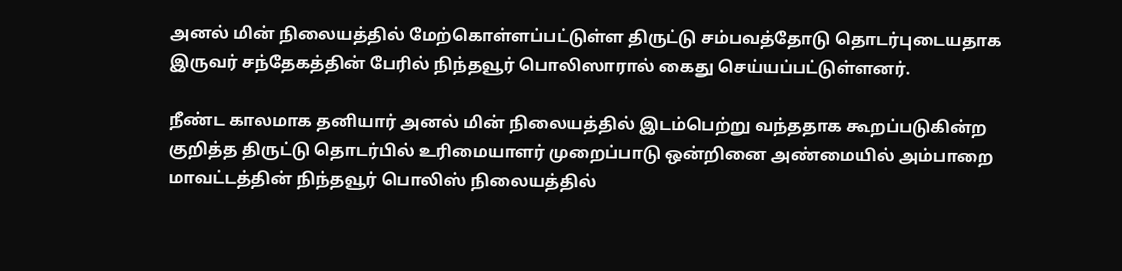அனல் மின் நிலையத்தில் மேற்கொள்ளப்பட்டுள்ள திருட்டு சம்பவத்தோடு தொடர்புடையதாக இருவர் சந்தேகத்தின் பேரில் நிந்தவூர் பொலிஸாரால் கைது செய்யப்பட்டுள்ளனர்.

நீண்ட காலமாக தனியார் அனல் மின் நிலையத்தில் இடம்பெற்று வந்ததாக கூறப்படுகின்ற குறித்த திருட்டு தொடர்பில் உரிமையாளர் முறைப்பாடு ஒன்றினை அண்மையில் அம்பாறை மாவட்டத்தின் நிந்தவூர் பொலிஸ் நிலையத்தில்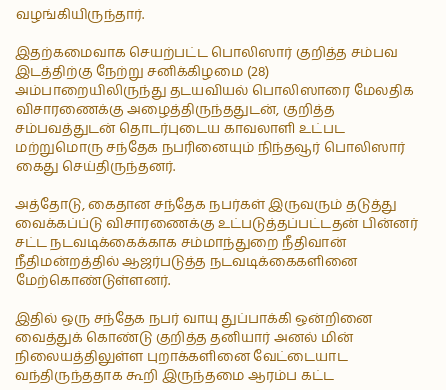வழங்கியிருந்தார்.

இதற்கமைவாக செயற்பட்ட பொலிஸார் குறித்த சம்பவ இடத்திற்கு நேற்று சனிக்கிழமை (28) அம்பாறையிலிருந்து தடயவியல் பொலிஸாரை மேலதிக விசாரணைக்கு அழைத்திருந்ததுடன், குறித்த சம்பவத்துடன் தொடர்புடைய காவலாளி உட்பட மற்றுமொரு சந்தேக நபரினையும் நிந்தவூர் பொலிஸார் கைது செய்திருந்தனர்.

அத்தோடு, கைதான சந்தேக நபர்கள் இருவரும் தடுத்து வைக்கப்ப்டு விசாரணைக்கு உட்படுத்தப்பட்டதன் பின்னர் சட்ட நடவடிக்கைக்காக சம்மாந்துறை நீதிவான் நீதிமன்றத்தில் ஆஜர்படுத்த நடவடிக்கைகளினை மேற்கொண்டுள்ளனர்.

இதில் ஒரு சந்தேக நபர் வாயு துப்பாக்கி ஒன்றினை வைத்துக் கொண்டு குறித்த தனியார் அனல் மின் நிலையத்திலுள்ள புறாக்களினை வேட்டையாட வந்திருந்ததாக கூறி இருந்தமை ஆரம்ப கட்ட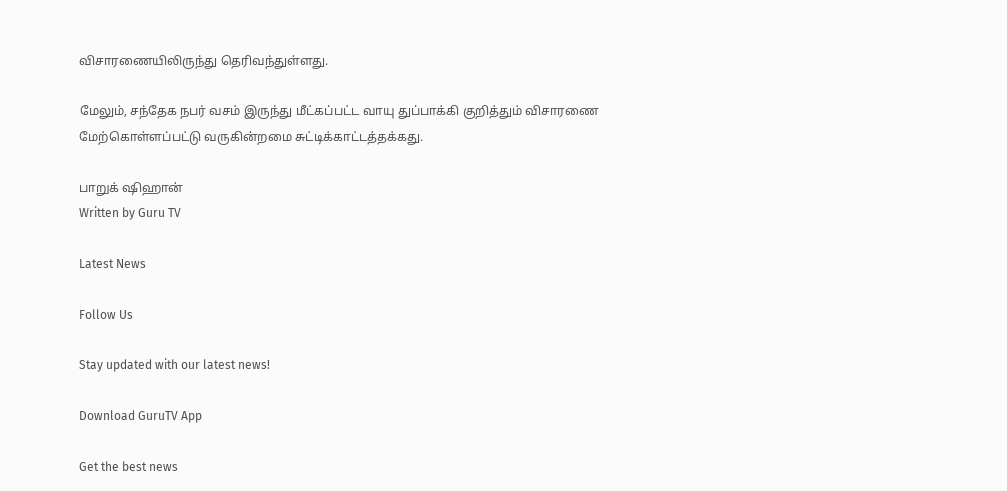விசாரணையிலிருந்து தெரிவந்துள்ளது.

மேலும், சந்தேக நபர் வசம் இருந்து மீட்கப்பட்ட வாயு துப்பாக்கி குறித்தும் விசாரணை மேற்கொள்ளப்பட்டு வருகின்றமை சுட்டிக்காட்டத்தக்கது.

பாறுக் ஷிஹான்
Written by Guru TV

Latest News

Follow Us

Stay updated with our latest news!

Download GuruTV App

Get the best news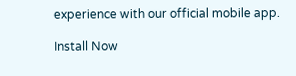experience with our official mobile app.

Install Now